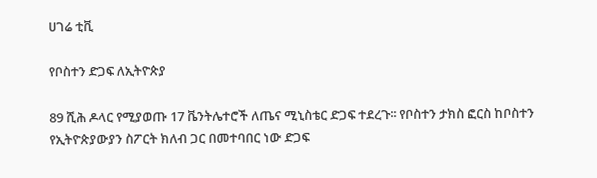ሀገሬ ቲቪ

የቦስተን ድጋፍ ለኢትዮጵያ

89 ሺሕ ዶላር የሚያወጡ 17 ቬንትሌተሮች ለጤና ሚኒስቴር ድጋፍ ተደረጉ፡፡ የቦስተን ታክስ ፎርስ ከቦስተን የኢትዮጵያውያን ስፖርት ክለብ ጋር በመተባበር ነው ድጋፍ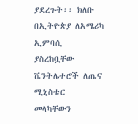ያደረጉት፡፡ ክለቡ በኢትዮጵያ ለአሜሪካ ኢምባሲ ያስረከቧቸው ቬንትሌተሮች ለጤና ሚኒስቴር መላካቸውን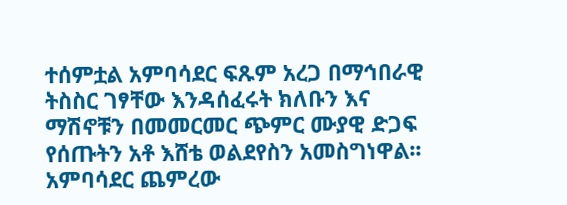ተሰምቷል አምባሳደር ፍጹም አረጋ በማኅበራዊ ትስስር ገፃቸው እንዳሰፈሩት ክለቡን እና ማሽኖቹን በመመርመር ጭምር ሙያዊ ድጋፍ የሰጡትን አቶ እሸቴ ወልደየስን አመስግነዋል፡፡ አምባሳደር ጨምረው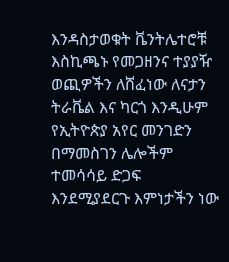እንዳስታወቁት ቬንትሌተሮቹ እስኪጫኑ የመጋዘንና ተያያዥ ወጪዎችን ለሸፈነው ለናታን ትራቬል እና ካርጎ እንዲሁም የኢትዮጵያ አየር መንገድን በማመስገን ሌሎችም ተመሳሳይ ድጋፍ እንደሚያደርጉ እምነታችን ነው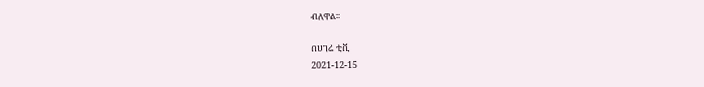ብለዋል፡፡

በሀገሬ ቲቪ
2021-12-15